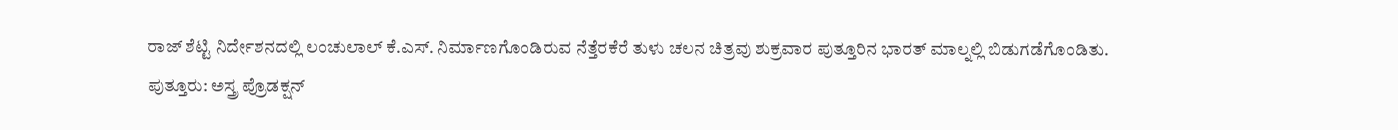ರಾಜ್ ಶೆಟ್ಟಿ ನಿರ್ದೇಶನದಲ್ಲಿ ಲಂಚುಲಾಲ್ ಕೆ.ಎಸ್. ನಿರ್ಮಾಣಗೊಂಡಿರುವ ನೆತ್ತೆರಕೆರೆ ತುಳು ಚಲನ ಚಿತ್ರವು ಶುಕ್ರವಾರ ಪುತ್ತೂರಿನ ಭಾರತ್ ಮಾಲ್ನಲ್ಲಿ ಬಿಡುಗಡೆಗೊಂಡಿತು.
ಪುತ್ತೂರು: ಅಸ್ತ್ರ ಪ್ರೊಡಕ್ಷನ್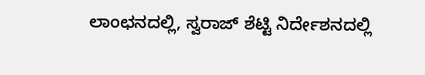ಲಾಂಛನದಲ್ಲಿ, ಸ್ವರಾಜ್ ಶೆಟ್ಟಿ ನಿರ್ದೇಶನದಲ್ಲಿ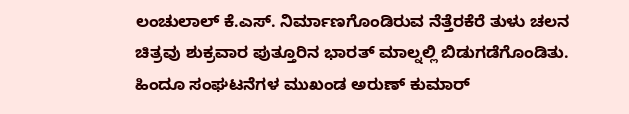ಲಂಚುಲಾಲ್ ಕೆ.ಎಸ್. ನಿರ್ಮಾಣಗೊಂಡಿರುವ ನೆತ್ತೆರಕೆರೆ ತುಳು ಚಲನ ಚಿತ್ರವು ಶುಕ್ರವಾರ ಪುತ್ತೂರಿನ ಭಾರತ್ ಮಾಲ್ನಲ್ಲಿ ಬಿಡುಗಡೆಗೊಂಡಿತು. ಹಿಂದೂ ಸಂಘಟನೆಗಳ ಮುಖಂಡ ಅರುಣ್ ಕುಮಾರ್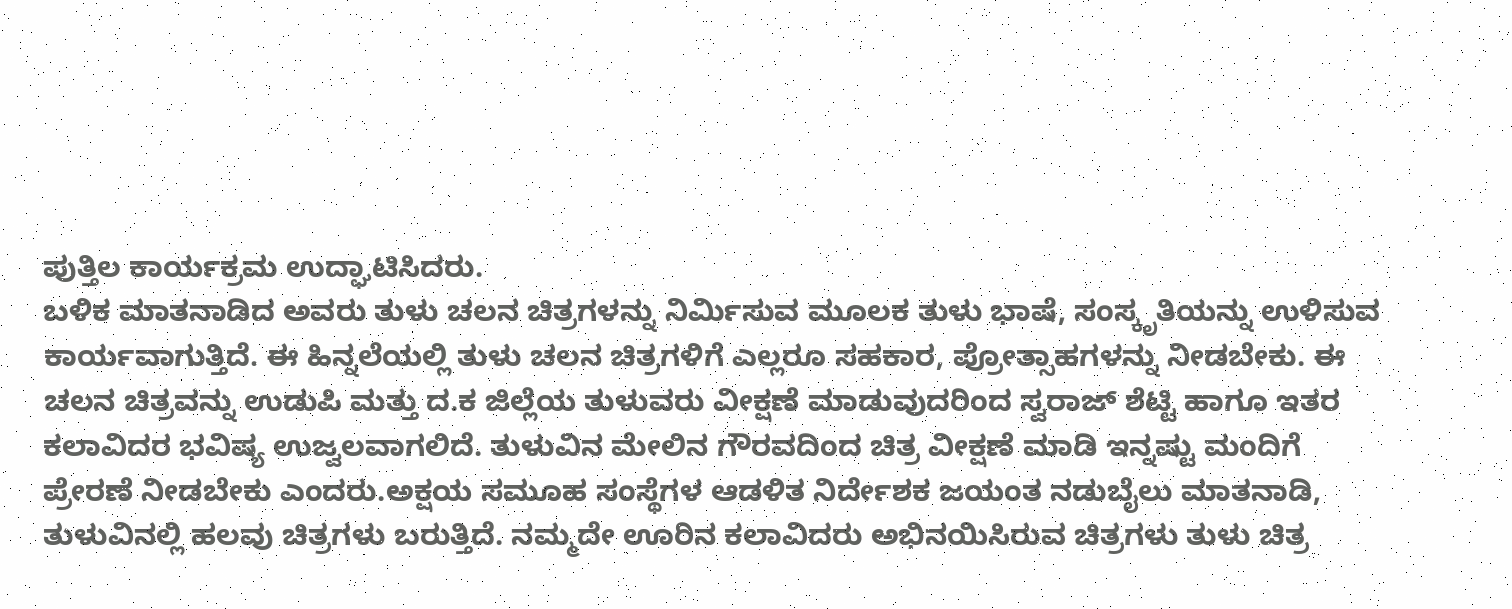ಪುತ್ತಿಲ ಕಾರ್ಯಕ್ರಮ ಉದ್ಘಾಟಿಸಿದರು.
ಬಳಿಕ ಮಾತನಾಡಿದ ಅವರು ತುಳು ಚಲನ ಚಿತ್ರಗಳನ್ನು ನಿರ್ಮಿಸುವ ಮೂಲಕ ತುಳು ಭಾಷೆ, ಸಂಸ್ಕೃತಿಯನ್ನು ಉಳಿಸುವ ಕಾರ್ಯವಾಗುತ್ತಿದೆ. ಈ ಹಿನ್ನಲೆಯಲ್ಲಿ ತುಳು ಚಲನ ಚಿತ್ರಗಳಿಗೆ ಎಲ್ಲರೂ ಸಹಕಾರ, ಪ್ರೋತ್ಸಾಹಗಳನ್ನು ನೀಡಬೇಕು. ಈ ಚಲನ ಚಿತ್ರವನ್ನು ಉಡುಪಿ ಮತ್ತು ದ.ಕ ಜಿಲ್ಲೆಯ ತುಳುವರು ವೀಕ್ಷಣೆ ಮಾಡುವುದರಿಂದ ಸ್ವರಾಜ್ ಶೆಟ್ಟಿ ಹಾಗೂ ಇತರ ಕಲಾವಿದರ ಭವಿಷ್ಯ ಉಜ್ವಲವಾಗಲಿದೆ. ತುಳುವಿನ ಮೇಲಿನ ಗೌರವದಿಂದ ಚಿತ್ರ ವೀಕ್ಷಣೆ ಮಾಡಿ ಇನ್ನಷ್ಟು ಮಂದಿಗೆ ಪ್ರೇರಣೆ ನೀಡಬೇಕು ಎಂದರು.ಅಕ್ಷಯ ಸಮೂಹ ಸಂಸ್ಥೆಗಳ ಆಡಳಿತ ನಿರ್ದೇಶಕ ಜಯಂತ ನಡುಬೈಲು ಮಾತನಾಡಿ, ತುಳುವಿನಲ್ಲಿ ಹಲವು ಚಿತ್ರಗಳು ಬರುತ್ತಿದೆ. ನಮ್ಮದೇ ಊರಿನ ಕಲಾವಿದರು ಅಭಿನಯಿಸಿರುವ ಚಿತ್ರಗಳು ತುಳು ಚಿತ್ರ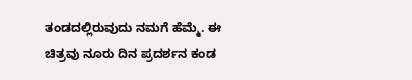ತಂಡದಲ್ಲಿರುವುದು ನಮಗೆ ಹೆಮ್ಮೆ. ಈ ಚಿತ್ರವು ನೂರು ದಿನ ಪ್ರದರ್ಶನ ಕಂಡ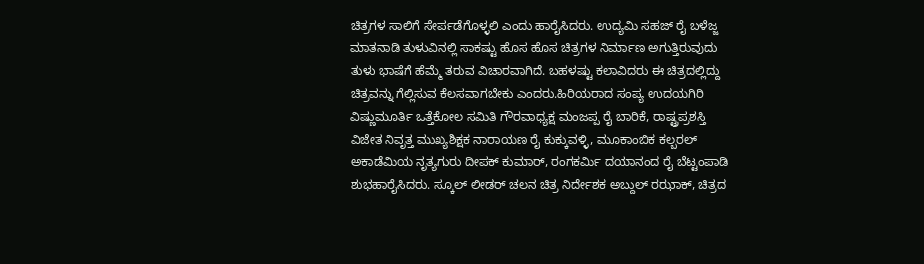ಚಿತ್ರಗಳ ಸಾಲಿಗೆ ಸೇರ್ಪಡೆಗೊಳ್ಳಲಿ ಎಂದು ಹಾರೈಸಿದರು. ಉದ್ಯಮಿ ಸಹಜ್ ರೈ ಬಳೆಜ್ಜ ಮಾತನಾಡಿ ತುಳುವಿನಲ್ಲಿ ಸಾಕಷ್ಟು ಹೊಸ ಹೊಸ ಚಿತ್ರಗಳ ನಿರ್ಮಾಣ ಅಗುತ್ತಿರುವುದು ತುಳು ಭಾಷೆಗೆ ಹೆಮ್ಮೆ ತರುವ ವಿಚಾರವಾಗಿದೆ. ಬಹಳಷ್ಟು ಕಲಾವಿದರು ಈ ಚಿತ್ರದಲ್ಲಿದ್ದು ಚಿತ್ರವನ್ನು ಗೆಲ್ಲಿಸುವ ಕೆಲಸವಾಗಬೇಕು ಎಂದರು.ಹಿರಿಯರಾದ ಸಂಪ್ಯ ಉದಯಗಿರಿ ವಿಷ್ಣುಮೂರ್ತಿ ಒತ್ತೆಕೋಲ ಸಮಿತಿ ಗೌರವಾಧ್ಯಕ್ಷ ಮಂಜಪ್ಪ ರೈ ಬಾರಿಕೆ, ರಾಷ್ಟ್ರಪ್ರಶಸ್ತಿ ವಿಜೇತ ನಿವೃತ್ತ ಮುಖ್ಯಶಿಕ್ಷಕ ನಾರಾಯಣ ರೈ ಕುಕ್ಕುವಳ್ಳಿ, ಮೂಕಾಂಬಿಕ ಕಲ್ಬರಲ್ ಅಕಾಡೆಮಿಯ ನೃತ್ಯಗುರು ದೀಪಕ್ ಕುಮಾರ್, ರಂಗಕರ್ಮಿ ದಯಾನಂದ ರೈ ಬೆಟ್ಟಂಪಾಡಿ ಶುಭಹಾರೈಸಿದರು. ಸ್ಕೂಲ್ ಲೀಡರ್ ಚಲನ ಚಿತ್ರ ನಿರ್ದೇಶಕ ಅಬ್ದುಲ್ ರಝಾಕ್, ಚಿತ್ರದ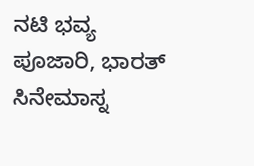ನಟಿ ಭವ್ಯ ಪೂಜಾರಿ, ಭಾರತ್ ಸಿನೇಮಾಸ್ನ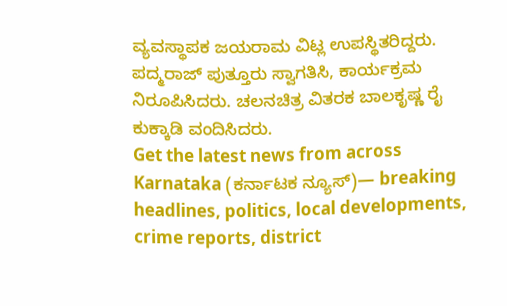ವ್ಯವಸ್ಥಾಪಕ ಜಯರಾಮ ವಿಟ್ಲ ಉಪಸ್ಥಿತರಿದ್ದರು.
ಪದ್ಮರಾಜ್ ಪುತ್ತೂರು ಸ್ವಾಗತಿಸಿ, ಕಾರ್ಯಕ್ರಮ ನಿರೂಪಿಸಿದರು. ಚಲನಚಿತ್ರ ವಿತರಕ ಬಾಲಕೃಷ್ಣ ರೈ ಕುಕ್ಕಾಡಿ ವಂದಿಸಿದರು.
Get the latest news from across Karnataka (ಕರ್ನಾಟಕ ನ್ಯೂಸ್)— breaking headlines, politics, local developments, crime reports, district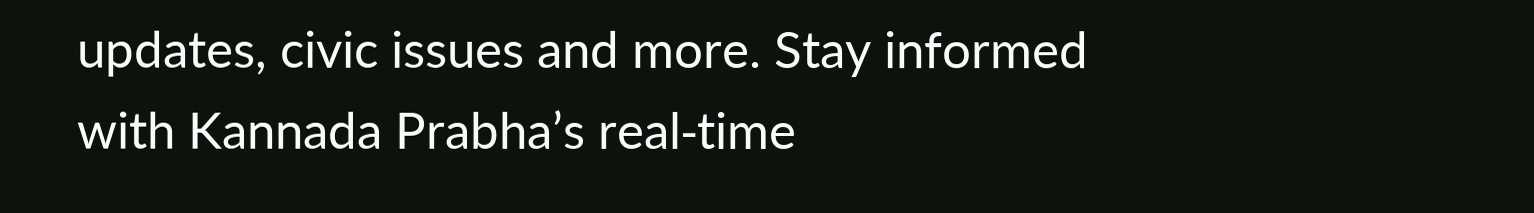updates, civic issues and more. Stay informed with Kannada Prabha’s real‑time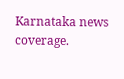Karnataka news coverage.